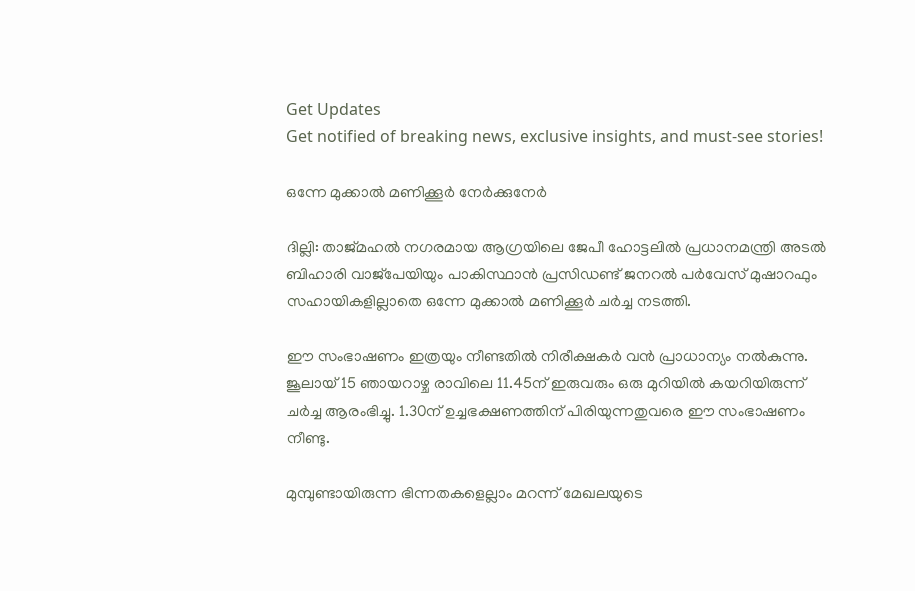Get Updates
Get notified of breaking news, exclusive insights, and must-see stories!

ഒന്നേ മുക്കാല്‍ മണിക്കൂര്‍ നേര്‍ക്കുനേര്‍

ദില്ലി: താജ്മഹല്‍ നഗരമായ ആഗ്രയിലെ ജേപീ ഹോട്ടലില്‍ പ്രധാനമന്ത്രി അടല്‍ ബിഹാരി വാജ്പേയിയും പാകിസ്ഥാന്‍ പ്രസിഡണ്ട് ജനറല്‍ പര്‍വേസ് മുഷാറഫും സഹായികളില്ലാതെ ഒന്നേ മുക്കാല്‍ മണിക്കൂര്‍ ചര്‍ച്ച നടത്തി.

ഈ സംഭാഷണം ഇത്രയും നീണ്ടതില്‍ നിരീക്ഷകര്‍ വന്‍ പ്രാധാന്യം നല്‍കുന്നു. ജൂലായ് 15 ഞായറാഴ്ച രാവിലെ 11.45ന് ഇരുവരും ഒരു മുറിയില്‍ കയറിയിരുന്ന് ചര്‍ച്ച ആരംഭിച്ചു. 1.30ന് ഉച്ചഭക്ഷണത്തിന് പിരിയുന്നതുവരെ ഈ സംഭാഷണം നീണ്ടു.

മുമ്പുണ്ടായിരുന്ന ഭിന്നതകളെല്ലാം മറന്ന് മേഖലയുടെ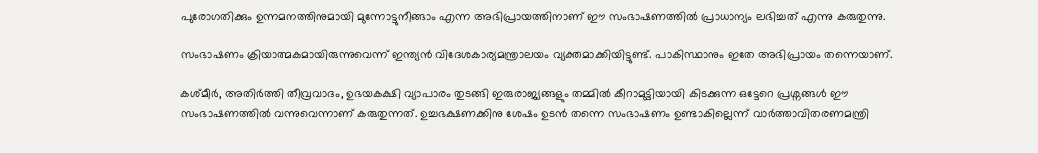പുരോഗതിക്കും ഉന്നമനത്തിനുമായി മുന്നോട്ടുനീങ്ങാം എന്ന അഭിപ്രായത്തിനാണ് ഈ സംഭാഷണത്തില്‍ പ്രാധാന്യം ലഭിച്ചത് എന്നു കരുതുന്നു.

സംഭാഷണം ക്രിയാത്മകമായിരുന്നുവെന്ന് ഇന്ത്യന്‍ വിദേശകാര്യമന്ത്രാലയം വ്യക്തമാക്കിയിട്ടുണ്ട്. പാകിസ്ഥാനും ഇതേ അഭിപ്രായം തന്നെയാണ്.

കശ്മീര്‍, അതിര്‍ത്തി തീവ്രവാദം, ഉഭയകക്ഷി വ്യാപാരം തുടങ്ങി ഇരുരാജ്യങ്ങളും തമ്മില്‍ കീറാമുട്ടിയായി കിടക്കുന്ന ഒട്ടേറെ പ്രശ്നങ്ങള്‍ ഈ സംഭാഷണത്തില്‍ വന്നുവെന്നാണ് കരുതുന്നത്. ഉച്ചഭക്ഷണക്കിനു ശേഷം ഉടന്‍ തന്നെ സംഭാഷണം ഉണ്ടാകില്ലെന്ന് വാര്‍ത്താവിതരണമന്ത്രി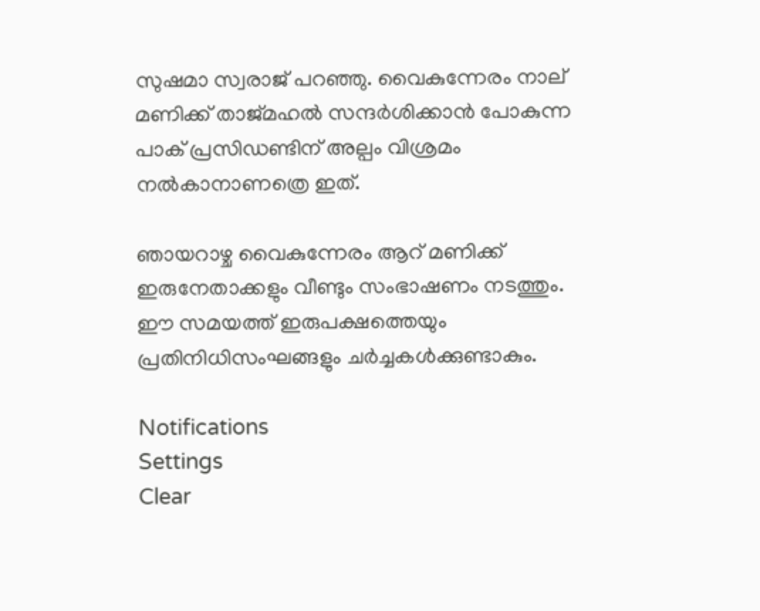സുഷമാ സ്വരാജ് പറഞ്ഞു. വൈകുന്നേരം നാല് മണിക്ക് താജ്മഹല്‍ സന്ദര്‍ശിക്കാന്‍ പോകുന്ന പാക് പ്രസിഡണ്ടിന് അല്പം വിശ്രമം നല്‍കാനാണത്രെ ഇത്.

ഞായറാഴ്ച വൈകുന്നേരം ആറ് മണിക്ക് ഇരുനേതാക്കളും വീണ്ടും സംഭാഷണം നടത്തും. ഈ സമയത്ത് ഇരുപക്ഷത്തെയും പ്രതിനിധിസംഘങ്ങളും ചര്‍ച്ചകള്‍ക്കുണ്ടാകും.

Notifications
Settings
Clear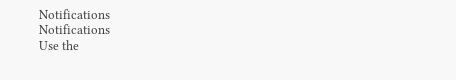Notifications
Notifications
Use the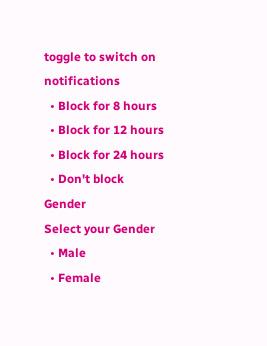toggle to switch on notifications
  • Block for 8 hours
  • Block for 12 hours
  • Block for 24 hours
  • Don't block
Gender
Select your Gender
  • Male
  • Female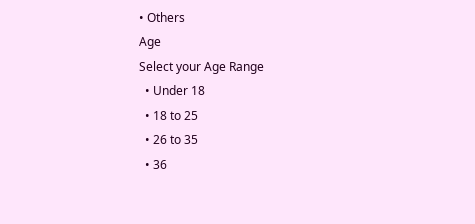• Others
Age
Select your Age Range
  • Under 18
  • 18 to 25
  • 26 to 35
  • 36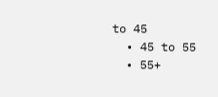to 45
  • 45 to 55
  • 55+